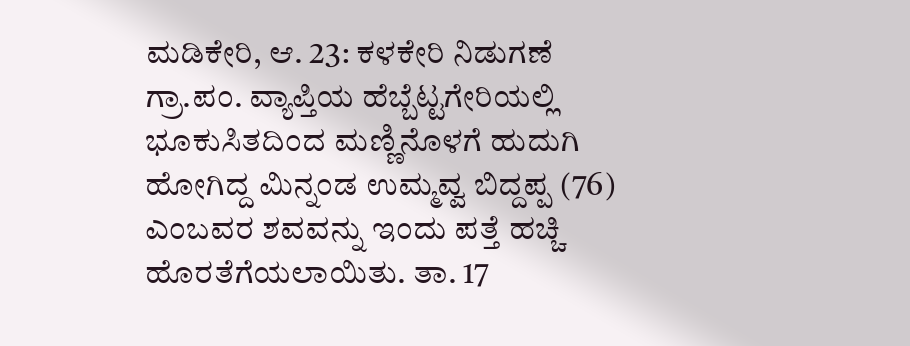ಮಡಿಕೇರಿ, ಆ. 23: ಕಳಕೇರಿ ನಿಡುಗಣೆ ಗ್ರಾ.ಪಂ. ವ್ಯಾಪ್ತಿಯ ಹೆಬ್ಬೆಟ್ಟಗೇರಿಯಲ್ಲಿ ಭೂಕುಸಿತದಿಂದ ಮಣ್ಣಿನೊಳಗೆ ಹುದುಗಿ ಹೋಗಿದ್ದ ಮಿನ್ನಂಡ ಉಮ್ಮವ್ವ ಬಿದ್ದಪ್ಪ (76) ಎಂಬವರ ಶವವನ್ನು ಇಂದು ಪತ್ತೆ ಹಚ್ಚಿ ಹೊರತೆಗೆಯಲಾಯಿತು. ತಾ. 17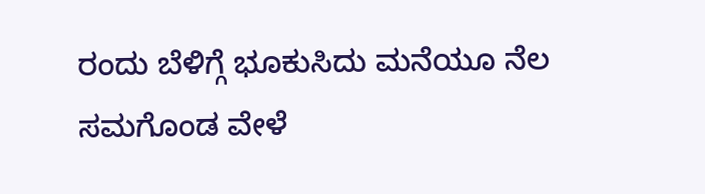ರಂದು ಬೆಳಿಗ್ಗೆ ಭೂಕುಸಿದು ಮನೆಯೂ ನೆಲ ಸಮಗೊಂಡ ವೇಳೆ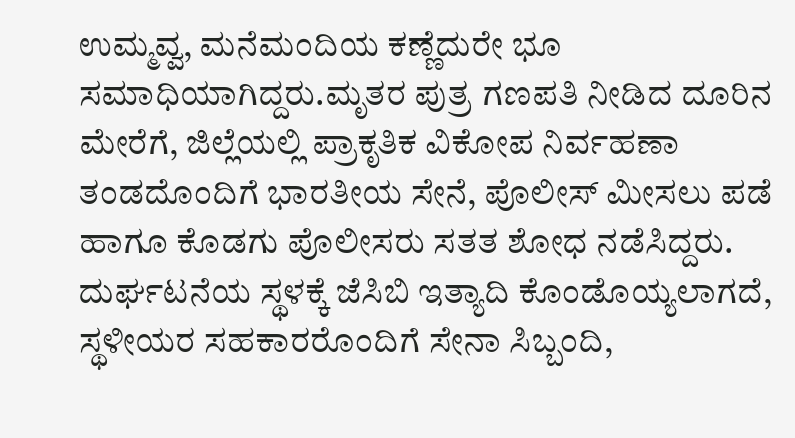ಉಮ್ಮವ್ವ, ಮನೆಮಂದಿಯ ಕಣ್ಣೆದುರೇ ಭೂ ಸಮಾಧಿಯಾಗಿದ್ದರು.ಮೃತರ ಪುತ್ರ ಗಣಪತಿ ನೀಡಿದ ದೂರಿನ ಮೇರೆಗೆ, ಜಿಲ್ಲೆಯಲ್ಲಿ ಪ್ರಾಕೃತಿಕ ವಿಕೋಪ ನಿರ್ವಹಣಾ ತಂಡದೊಂದಿಗೆ ಭಾರತೀಯ ಸೇನೆ, ಪೊಲೀಸ್ ಮೀಸಲು ಪಡೆ ಹಾಗೂ ಕೊಡಗು ಪೊಲೀಸರು ಸತತ ಶೋಧ ನಡೆಸಿದ್ದರು. ದುರ್ಘಟನೆಯ ಸ್ಥಳಕ್ಕೆ ಜೆಸಿಬಿ ಇತ್ಯಾದಿ ಕೊಂಡೊಯ್ಯಲಾಗದೆ, ಸ್ಥಳೀಯರ ಸಹಕಾರರೊಂದಿಗೆ ಸೇನಾ ಸಿಬ್ಬಂದಿ,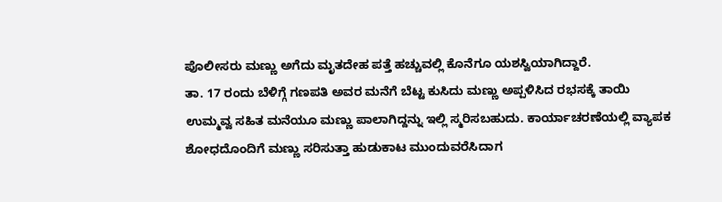ಪೊಲೀಸರು ಮಣ್ಣು ಅಗೆದು ಮೃತದೇಹ ಪತ್ತೆ ಹಚ್ಚುವಲ್ಲಿ ಕೊನೆಗೂ ಯಶಸ್ವಿಯಾಗಿದ್ದಾರೆ.
ತಾ. 17 ರಂದು ಬೆಳಿಗ್ಗೆ ಗಣಪತಿ ಅವರ ಮನೆಗೆ ಬೆಟ್ಟ ಕುಸಿದು ಮಣ್ಣು ಅಪ್ಪಳಿಸಿದ ರಭಸಕ್ಕೆ ತಾಯಿ ಉಮ್ಮವ್ವ ಸಹಿತ ಮನೆಯೂ ಮಣ್ಣು ಪಾಲಾಗಿದ್ದನ್ನು ಇಲ್ಲಿ ಸ್ಮರಿಸಬಹುದು. ಕಾರ್ಯಾಚರಣೆಯಲ್ಲಿ ವ್ಯಾಪಕ ಶೋಧದೊಂದಿಗೆ ಮಣ್ಣು ಸರಿಸುತ್ತಾ ಹುಡುಕಾಟ ಮುಂದುವರೆಸಿದಾಗ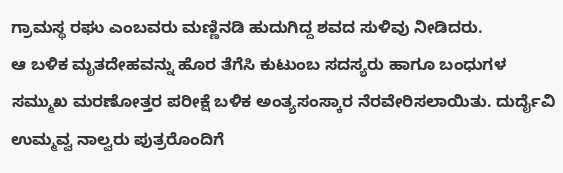ಗ್ರಾಮಸ್ಥ ರಘು ಎಂಬವರು ಮಣ್ಣಿನಡಿ ಹುದುಗಿದ್ದ ಶವದ ಸುಳಿವು ನೀಡಿದರು.
ಆ ಬಳಿಕ ಮೃತದೇಹವನ್ನು ಹೊರ ತೆಗೆಸಿ ಕುಟುಂಬ ಸದಸ್ಯರು ಹಾಗೂ ಬಂಧುಗಳ ಸಮ್ಮುಖ ಮರಣೋತ್ತರ ಪರೀಕ್ಷೆ ಬಳಿಕ ಅಂತ್ಯಸಂಸ್ಕಾರ ನೆರವೇರಿಸಲಾಯಿತು. ದುರ್ದೈವಿ ಉಮ್ಮವ್ವ ನಾಲ್ವರು ಪುತ್ರರೊಂದಿಗೆ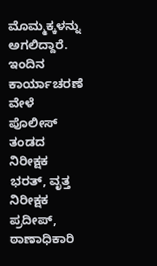ಮೊಮ್ಮಕ್ಕಳನ್ನು ಅಗಲಿದ್ದಾರೆ.
ಇಂದಿನ ಕಾರ್ಯಾಚರಣೆ ವೇಳೆ ಪೊಲೀಸ್ ತಂಡದ ನಿರೀಕ್ಷಕ ಭರತ್, ವೃತ್ತ ನಿರೀಕ್ಷಕ ಪ್ರದೀಪ್, ಠಾಣಾಧಿಕಾರಿ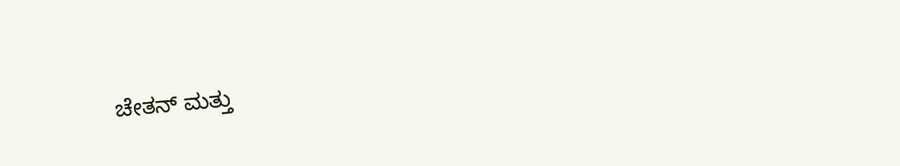ಚೇತನ್ ಮತ್ತು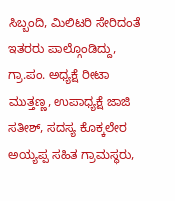ಸಿಬ್ಬಂದಿ, ಮಿಲಿಟರಿ ಸೇರಿದಂತೆ ಇತರರು ಪಾಲ್ಗೊಂಡಿದ್ದು, ಗ್ರಾ.ಪಂ. ಅಧ್ಯಕ್ಷೆ ರೀಟಾ ಮುತ್ತಣ್ಣ, ಉಪಾಧ್ಯಕ್ಷೆ ಜಾಜಿ ಸತೀಶ್, ಸದಸ್ಯ ಕೊಕ್ಕಲೇರ ಅಯ್ಯಪ್ಪ ಸಹಿತ ಗ್ರಾಮಸ್ಥರು,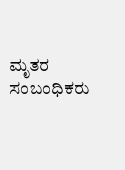ಮೃತರ ಸಂಬಂಧಿಕರು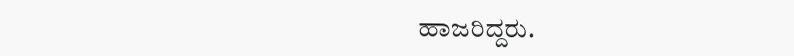ಹಾಜರಿದ್ದರು.